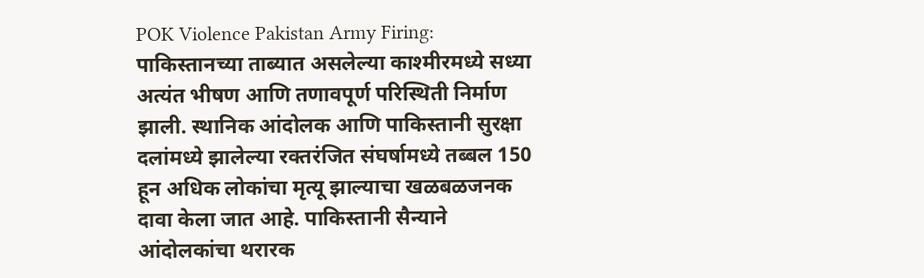POK Violence Pakistan Army Firing: पाकिस्तानच्या ताब्यात असलेल्या काश्मीरमध्ये सध्या अत्यंत भीषण आणि तणावपूर्ण परिस्थिती निर्माण झाली. स्थानिक आंदोलक आणि पाकिस्तानी सुरक्षा दलांमध्ये झालेल्या रक्तरंजित संघर्षामध्ये तब्बल 150 हून अधिक लोकांचा मृत्यू झाल्याचा खळबळजनक दावा केला जात आहे. पाकिस्तानी सैन्याने आंदोलकांचा थरारक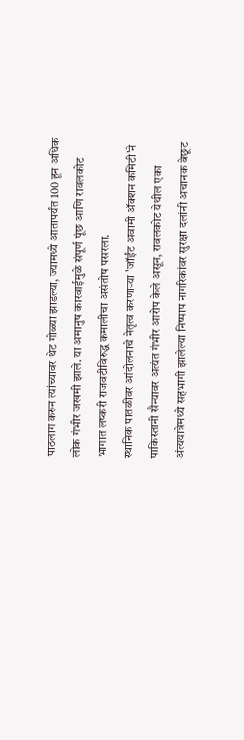पाठलाग करुन त्यांच्यावर थेट गोळ्या झाडल्या, ज्यामध्ये आतापर्यंत 100 हून अधिक लोक गंभीर जखमी झाले. या अमानुष कारवाईमुळे संपूर्ण पूंछ आणि रावलकोट भागात लष्करी राजवटीविरुद्ध कमालीचा असंतोष पसरला.
स्थानिक पातळीवर आंदोलनाचे नेतृत्व करणाऱ्या 'जॉईंट अवामी ॲक्शन कमिटी'ने पाकिस्तानी सैन्यावर अत्यंत गंभीर आरोप केले असून, रावलकोट येथील एका अंत्ययात्रेमध्ये सहभागी झालेल्या निष्पाप नागरिकांवर सुरक्षा दलांनी अचानक बेछूट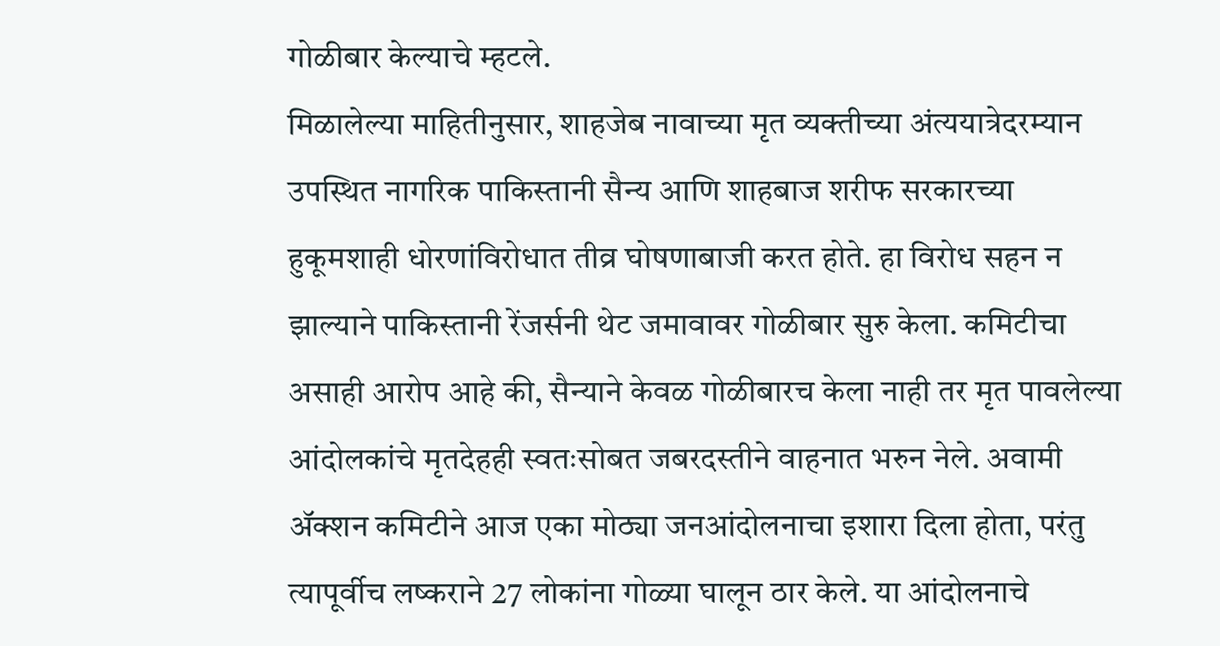गोळीबार केल्याचे म्हटले.
मिळालेल्या माहितीनुसार, शाहजेब नावाच्या मृत व्यक्तीच्या अंत्ययात्रेदरम्यान उपस्थित नागरिक पाकिस्तानी सैन्य आणि शाहबाज शरीफ सरकारच्या हुकूमशाही धोरणांविरोधात तीव्र घोषणाबाजी करत होते. हा विरोध सहन न झाल्याने पाकिस्तानी रेंजर्सनी थेट जमावावर गोळीबार सुरु केला. कमिटीचा असाही आरोप आहे की, सैन्याने केवळ गोळीबारच केला नाही तर मृत पावलेल्या आंदोलकांचे मृतदेहही स्वतःसोबत जबरदस्तीने वाहनात भरुन नेले. अवामी ॲक्शन कमिटीने आज एका मोठ्या जनआंदोलनाचा इशारा दिला होता, परंतु त्यापूर्वीच लष्कराने 27 लोकांना गोळ्या घालून ठार केले. या आंदोलनाचे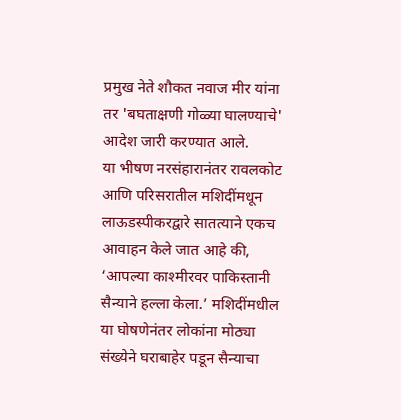प्रमुख नेते शौकत नवाज मीर यांना तर 'बघताक्षणी गोळ्या घालण्याचे' आदेश जारी करण्यात आले.
या भीषण नरसंहारानंतर रावलकोट आणि परिसरातील मशिदींमधून लाऊडस्पीकरद्वारे सातत्याने एकच आवाहन केले जात आहे की, ‘आपल्या काश्मीरवर पाकिस्तानी सैन्याने हल्ला केला.’ मशिदींमधील या घोषणेनंतर लोकांना मोठ्या संख्येने घराबाहेर पडून सैन्याचा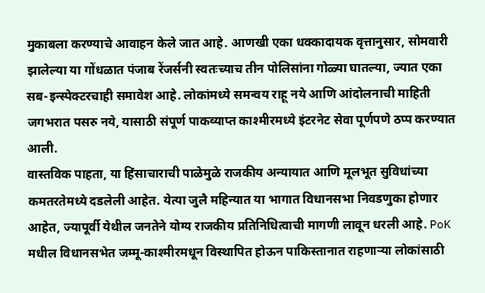मुकाबला करण्याचे आवाहन केले जात आहे. आणखी एका धक्कादायक वृत्तानुसार, सोमवारी झालेल्या या गोंधळात पंजाब रेंजर्सनी स्वतःच्याच तीन पोलिसांना गोळ्या घातल्या, ज्यात एका सब-इन्स्पेक्टरचाही समावेश आहे. लोकांमध्ये समन्वय राहू नये आणि आंदोलनाची माहिती जगभरात पसरु नये, यासाठी संपूर्ण पाकव्याप्त काश्मीरमध्ये इंटरनेट सेवा पूर्णपणे ठप्प करण्यात आली.
वास्तविक पाहता, या हिंसाचाराची पाळेमुळे राजकीय अन्यायात आणि मूलभूत सुविधांच्या कमतरतेमध्ये दडलेली आहेत. येत्या जुलै महिन्यात या भागात विधानसभा निवडणुका होणार आहेत, ज्यापूर्वी येथील जनतेने योग्य राजकीय प्रतिनिधित्वाची मागणी लावून धरली आहे. PoK मधील विधानसभेत जम्मू-काश्मीरमधून विस्थापित होऊन पाकिस्तानात राहणाऱ्या लोकांसाठी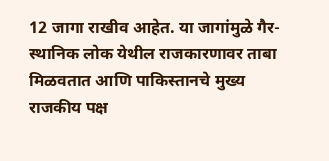12 जागा राखीव आहेत. या जागांमुळे गैर-स्थानिक लोक येथील राजकारणावर ताबा मिळवतात आणि पाकिस्तानचे मुख्य राजकीय पक्ष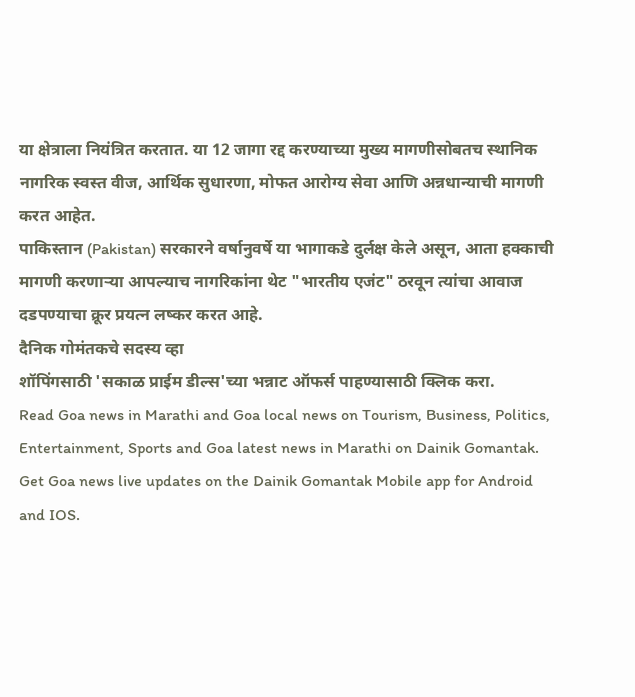या क्षेत्राला नियंत्रित करतात. या 12 जागा रद्द करण्याच्या मुख्य मागणीसोबतच स्थानिक नागरिक स्वस्त वीज, आर्थिक सुधारणा, मोफत आरोग्य सेवा आणि अन्नधान्याची मागणी करत आहेत.
पाकिस्तान (Pakistan) सरकारने वर्षानुवर्षे या भागाकडे दुर्लक्ष केले असून, आता हक्काची मागणी करणाऱ्या आपल्याच नागरिकांना थेट "भारतीय एजंट" ठरवून त्यांचा आवाज दडपण्याचा क्रूर प्रयत्न लष्कर करत आहे.
दैनिक गोमंतकचे सदस्य व्हा
शॉपिंगसाठी 'सकाळ प्राईम डील्स'च्या भन्नाट ऑफर्स पाहण्यासाठी क्लिक करा.
Read Goa news in Marathi and Goa local news on Tourism, Business, Politics, Entertainment, Sports and Goa latest news in Marathi on Dainik Gomantak. Get Goa news live updates on the Dainik Gomantak Mobile app for Android and IOS.